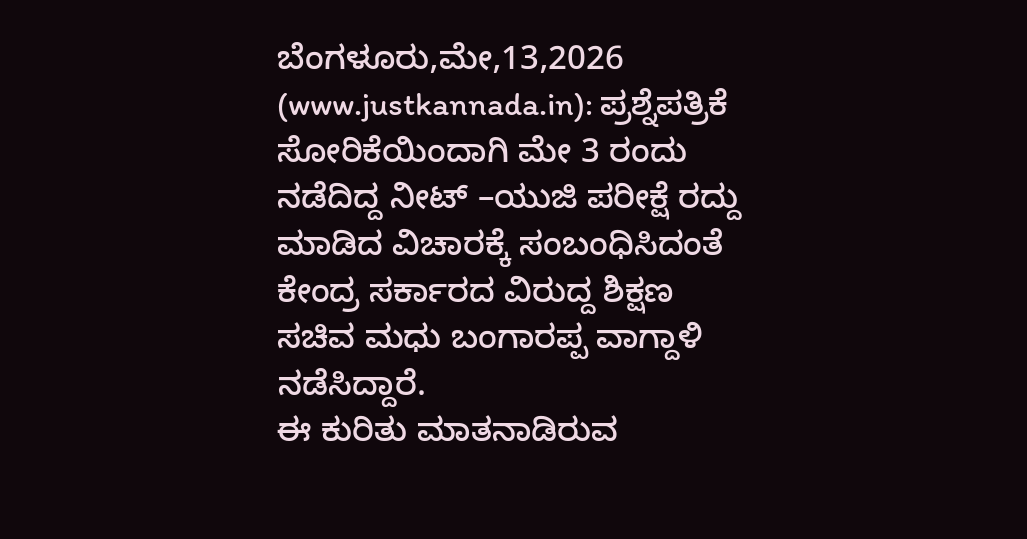ಬೆಂಗಳೂರು,ಮೇ,13,2026 (www.justkannada.in): ಪ್ರಶ್ನೆಪತ್ರಿಕೆ ಸೋರಿಕೆಯಿಂದಾಗಿ ಮೇ 3 ರಂದು ನಡೆದಿದ್ದ ನೀಟ್ –ಯುಜಿ ಪರೀಕ್ಷೆ ರದ್ದು ಮಾಡಿದ ವಿಚಾರಕ್ಕೆ ಸಂಬಂಧಿಸಿದಂತೆ ಕೇಂದ್ರ ಸರ್ಕಾರದ ವಿರುದ್ದ ಶಿಕ್ಷಣ ಸಚಿವ ಮಧು ಬಂಗಾರಪ್ಪ ವಾಗ್ದಾಳಿ ನಡೆಸಿದ್ದಾರೆ.
ಈ ಕುರಿತು ಮಾತನಾಡಿರುವ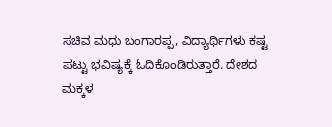ಸಚಿವ ಮಧು ಬಂಗಾರಪ್ಪ, ವಿದ್ಯಾರ್ಥಿಗಳು ಕಷ್ಟ ಪಟ್ಟು ಭವಿಷ್ಯಕ್ಕೆ ಓದಿಕೊಂಡಿರುತ್ತಾರೆ. ದೇಶದ ಮಕ್ಕಳ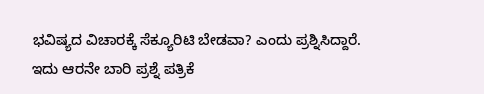ಭವಿಷ್ಯದ ವಿಚಾರಕ್ಕೆ ಸೆಕ್ಯೂರಿಟಿ ಬೇಡವಾ? ಎಂದು ಪ್ರಶ್ನಿಸಿದ್ದಾರೆ.
ಇದು ಆರನೇ ಬಾರಿ ಪ್ರಶ್ನೆ ಪತ್ರಿಕೆ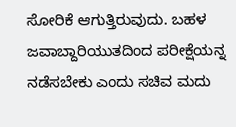ಸೋರಿಕೆ ಆಗುತ್ತಿರುವುದು. ಬಹಳ ಜವಾಬ್ದಾರಿಯುತದಿಂದ ಪರೀಕ್ಷೆಯನ್ನ ನಡೆಸಬೇಕು ಎಂದು ಸಚಿವ ಮದು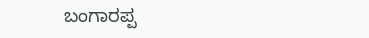ಬಂಗಾರಪ್ಪ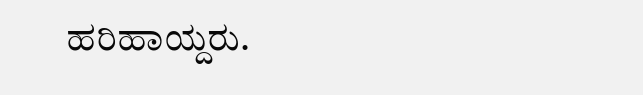ಹರಿಹಾಯ್ದರು.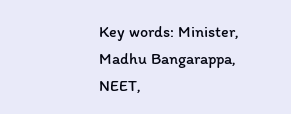Key words: Minister, Madhu Bangarappa, NEET,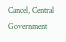Cancel, Central Government